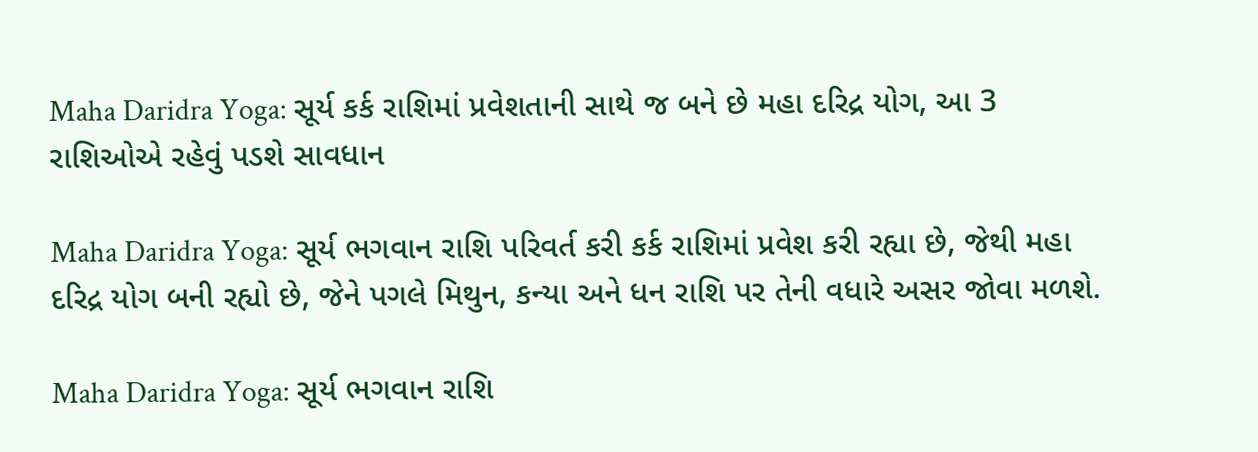Maha Daridra Yoga: સૂર્ય કર્ક રાશિમાં પ્રવેશતાની સાથે જ બને છે મહા દરિદ્ર યોગ, આ 3 રાશિઓએ રહેવું પડશે સાવધાન

Maha Daridra Yoga: સૂર્ય ભગવાન રાશિ પરિવર્ત કરી કર્ક રાશિમાં પ્રવેશ કરી રહ્યા છે, જેથી મહા દરિદ્ર યોગ બની રહ્યો છે, જેને પગલે મિથુન, કન્યા અને ધન રાશિ પર તેની વધારે અસર જોવા મળશે.

Maha Daridra Yoga: સૂર્ય ભગવાન રાશિ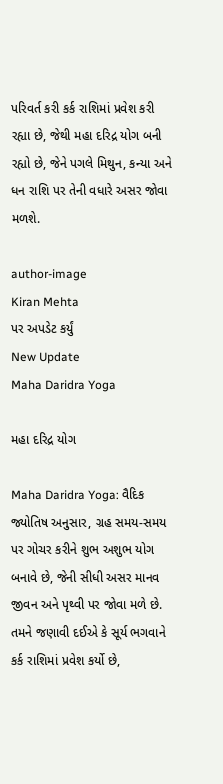પરિવર્ત કરી કર્ક રાશિમાં પ્રવેશ કરી રહ્યા છે, જેથી મહા દરિદ્ર યોગ બની રહ્યો છે, જેને પગલે મિથુન, કન્યા અને ધન રાશિ પર તેની વધારે અસર જોવા મળશે.

author-image
Kiran Mehta
પર અપડેટ કર્યું
New Update
Maha Daridra Yoga

મહા દરિદ્ર યોગ

Maha Daridra Yoga: વૈદિક જ્યોતિષ અનુસાર, ગ્રહ સમય-સમય પર ગોચર કરીને શુભ અશુભ યોગ બનાવે છે, જેની સીધી અસર માનવ જીવન અને પૃથ્વી પર જોવા મળે છે. તમને જણાવી દઈએ કે સૂર્ય ભગવાને કર્ક રાશિમાં પ્રવેશ કર્યો છે,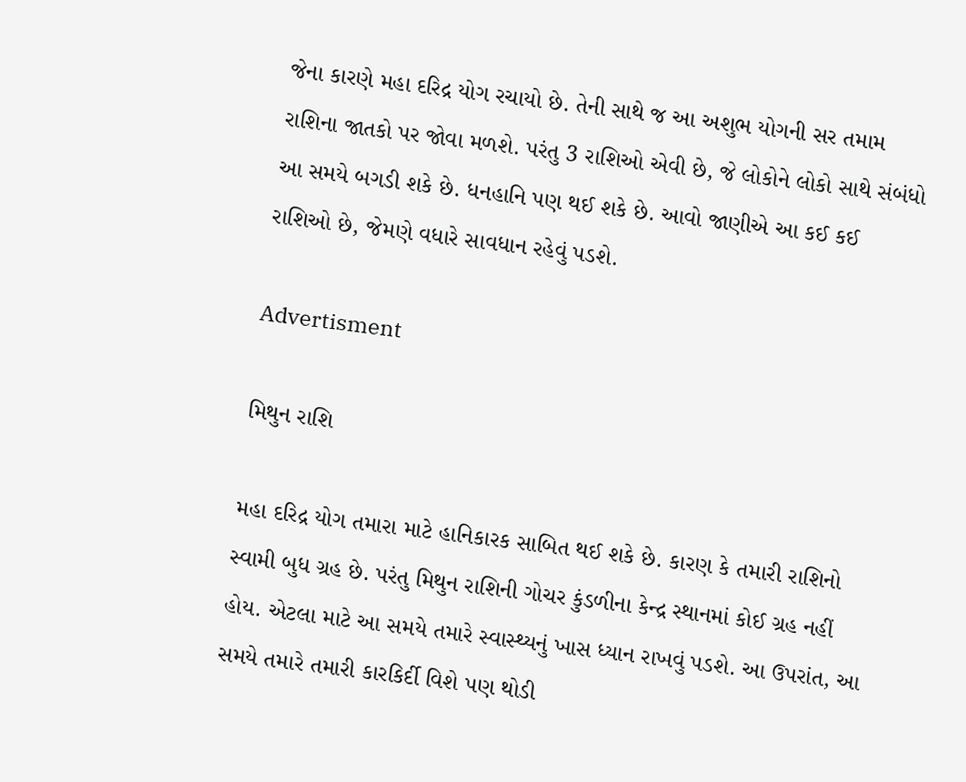જેના કારણે મહા દરિદ્ર યોગ રચાયો છે. તેની સાથે જ આ અશુભ યોગની સર તમામ રાશિના જાતકો પર જોવા મળશે. પરંતુ 3 રાશિઓ એવી છે, જે લોકોને લોકો સાથે સંબંધો આ સમયે બગડી શકે છે. ધનહાનિ પણ થઈ શકે છે. આવો જાણીએ આ કઈ કઈ રાશિઓ છે, જેમણે વધારે સાવધાન રહેવું પડશે.

Advertisment

મિથુન રાશિ

મહા દરિદ્ર યોગ તમારા માટે હાનિકારક સાબિત થઈ શકે છે. કારણ કે તમારી રાશિનો સ્વામી બુધ ગ્રહ છે. પરંતુ મિથુન રાશિની ગોચર કુંડળીના કેન્દ્ર સ્થાનમાં કોઈ ગ્રહ નહીં હોય. એટલા માટે આ સમયે તમારે સ્વાસ્થ્યનું ખાસ ધ્યાન રાખવું પડશે. આ ઉપરાંત, આ સમયે તમારે તમારી કારકિર્દી વિશે પણ થોડી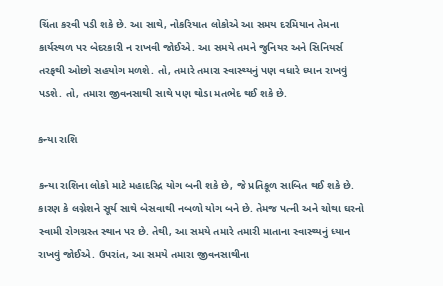ચિંતા કરવી પડી શકે છે. આ સાથે, નોકરિયાત લોકોએ આ સમય દરમિયાન તેમના કાર્યસ્થળ પર બેદરકારી ન રાખવી જોઈએ. આ સમયે તમને જુનિયર અને સિનિયર્સ તરફથી ઓછો સહયોગ મળશે. તો, તમારે તમારા સ્વાસ્થ્યનું પણ વધારે ધ્યાન રાખવું પડશે. તો, તમારા જીવનસાથી સાથે પણ થોડા મતભેદ થઈ શકે છે.

કન્યા રાશિ

કન્યા રાશિના લોકો માટે મહાદરિદ્ર યોગ બની શકે છે, જે પ્રતિકૂળ સાબિત થઈ શકે છે. કારણ કે લગ્નેશને સૂર્ય સાથે બેસવાથી નબળો યોગ બને છે. તેમજ પત્ની અને ચોથા ઘરનો સ્વામી રોગગ્રસ્ત સ્થાન પર છે. તેથી, આ સમયે તમારે તમારી માતાના સ્વાસ્થ્યનું ધ્યાન રાખવું જોઈએ. ઉપરાંત, આ સમયે તમારા જીવનસાથીના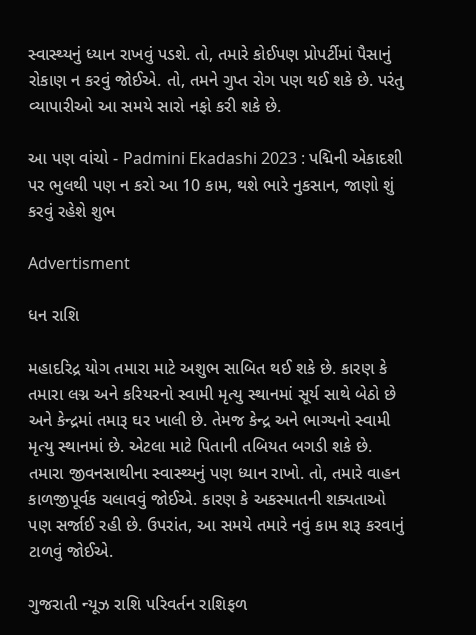સ્વાસ્થ્યનું ધ્યાન રાખવું પડશે. તો, તમારે કોઈપણ પ્રોપર્ટીમાં પૈસાનું રોકાણ ન કરવું જોઈએ. તો, તમને ગુપ્ત રોગ પણ થઈ શકે છે. પરંતુ વ્યાપારીઓ આ સમયે સારો નફો કરી શકે છે.

આ પણ વાંચો - Padmini Ekadashi 2023 : પદ્મિની એકાદશી પર ભુલથી પણ ન કરો આ 10 કામ, થશે ભારે નુકસાન, જાણો શું કરવું રહેશે શુભ

Advertisment

ધન રાશિ

મહાદરિદ્ર યોગ તમારા માટે અશુભ સાબિત થઈ શકે છે. કારણ કે તમારા લગ્ન અને કરિયરનો સ્વામી મૃત્યુ સ્થાનમાં સૂર્ય સાથે બેઠો છે અને કેન્દ્રમાં તમારૂ ઘર ખાલી છે. તેમજ કેન્દ્ર અને ભાગ્યનો સ્વામી મૃત્યુ સ્થાનમાં છે. એટલા માટે પિતાની તબિયત બગડી શકે છે. તમારા જીવનસાથીના સ્વાસ્થ્યનું પણ ધ્યાન રાખો. તો, તમારે વાહન કાળજીપૂર્વક ચલાવવું જોઈએ. કારણ કે અકસ્માતની શક્યતાઓ પણ સર્જાઈ રહી છે. ઉપરાંત, આ સમયે તમારે નવું કામ શરૂ કરવાનું ટાળવું જોઈએ.

ગુજરાતી ન્યૂઝ રાશિ પરિવર્તન રાશિફળ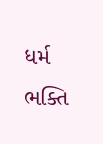ધર્મ ભક્તિ